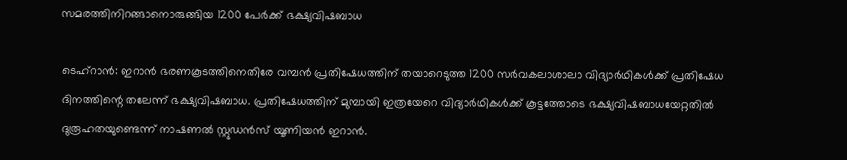സമരത്തിനിറങ്ങാനൊരുങ്ങിയ 1200 പേര്‍ക്ക് ഭക്ഷ്യവിഷബാധ

ടെഹ്‌റാന്‍: ഇറാന്‍ ഭരണകൂടത്തിനെതിരേ വമ്പന്‍ പ്രതിഷേധത്തിന് തയാറെടുത്ത 1200 സര്‍വകലാശാലാ വിദ്യാര്‍ഥികള്‍ക്ക് പ്രതിഷേധ ദിനത്തിന്റെ തലേന്ന് ഭക്ഷ്യവിഷബാധ. പ്രതിഷേധത്തിന് മുമ്പായി ഇത്രയേറെ വിദ്യാര്‍ഥികള്‍ക്ക് കൂട്ടത്തോടെ ഭക്ഷ്യവിഷബാധയേറ്റതില്‍ ദുരൂഹതയുണ്ടെന്ന് നാഷണല്‍ സ്റ്റുഡന്‍സ് യൂണിയന്‍ ഇറാന്‍.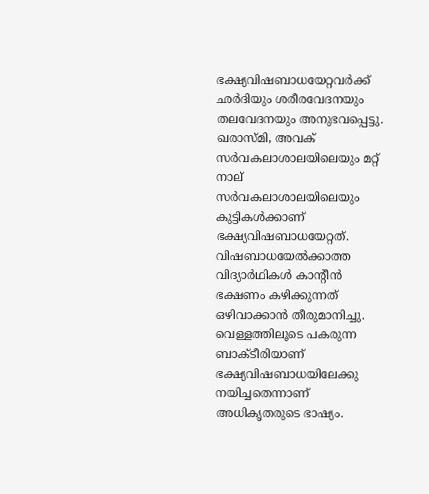ഭക്ഷ്യവിഷബാധയേറ്റവര്‍ക്ക് ഛര്‍ദിയും ശരീരവേദനയും തലവേദനയും അനുഭവപ്പെട്ടു. ഖരാസ്മി, അവക് സര്‍വകലാശാലയിലെയും മറ്റ് നാല് സര്‍വകലാശാലയിലെയും കുട്ടികള്‍ക്കാണ് ഭക്ഷ്യവിഷബാധയേറ്റത്. വിഷബാധയേല്‍ക്കാത്ത വിദ്യാര്‍ഥികള്‍ കാന്റീന്‍ ഭക്ഷണം കഴിക്കുന്നത് ഒഴിവാക്കാന്‍ തീരുമാനിച്ചു. വെള്ളത്തിലൂടെ പകരുന്ന ബാക്ടീരിയാണ് ഭക്ഷ്യവിഷബാധയിലേക്കു നയിച്ചതെന്നാണ് അധികൃതരുടെ ഭാഷ്യം.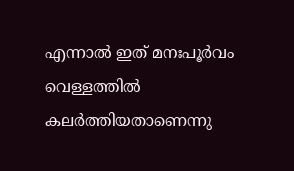എന്നാല്‍ ഇത് മനഃപൂര്‍വം വെള്ളത്തില്‍ കലര്‍ത്തിയതാണെന്നു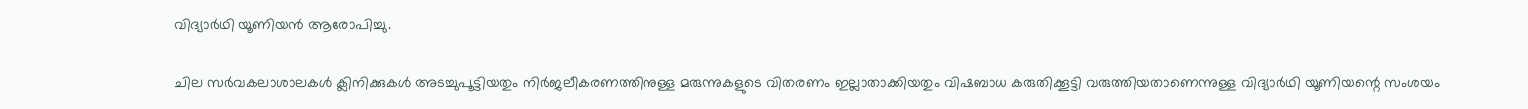വിദ്യാര്‍ഥി യൂണിയന്‍ ആരോപിച്ചു.

ചില സര്‍വകലാശാലകള്‍ ക്ലിനിക്കുകള്‍ അടച്ചുപൂട്ടിയതും നിര്‍ജലീകരണത്തിനുള്ള മരുന്നുകളുടെ വിതരണം ഇല്ലാതാക്കിയതും വിഷബാധ കരുതിക്കൂട്ടി വരുത്തിയതാണെന്നുള്ള വിദ്യാര്‍ഥി യൂണിയന്റെ സംശയം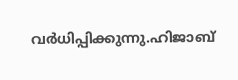വര്‍ധിപ്പിക്കുന്നു.ഹിജാബ്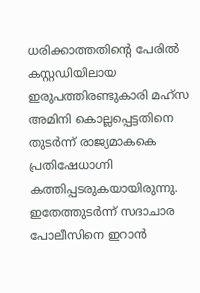ധരിക്കാത്തതിന്റെ പേരില്‍ കസ്റ്റഡിയിലായ ഇരുപത്തിരണ്ടുകാരി മഹ്‌സ അമിനി കൊല്ലപ്പെട്ടതിനെ തുടര്‍ന്ന് രാജ്യമാകകെ പ്രതിഷേധാഗ്നി കത്തിപ്പടരുകയായിരുന്നു. ഇതേത്തുടര്‍ന്ന് സദാചാര പോലീസിനെ ഇറാന്‍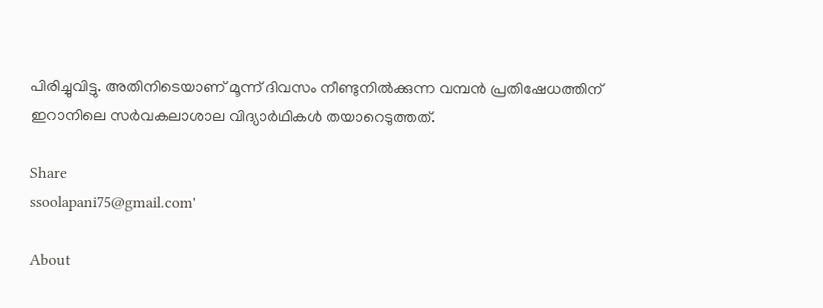പിരിച്ചുവിട്ടു. അതിനിടെയാണ് മൂന്ന് ദിവസം നീണ്ടുനില്‍ക്കുന്ന വമ്പന്‍ പ്രതിഷേധത്തിന് ഇറാനിലെ സര്‍വകലാശാല വിദ്യാര്‍ഥികള്‍ തയാറെടുത്തത്.

Share
ssoolapani75@gmail.com'

About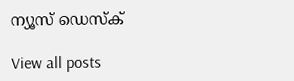ന്യൂസ് ഡെസ്ക്

View all posts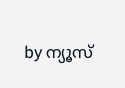by ന്യൂസ്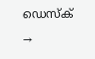ഡെസ്ക് →